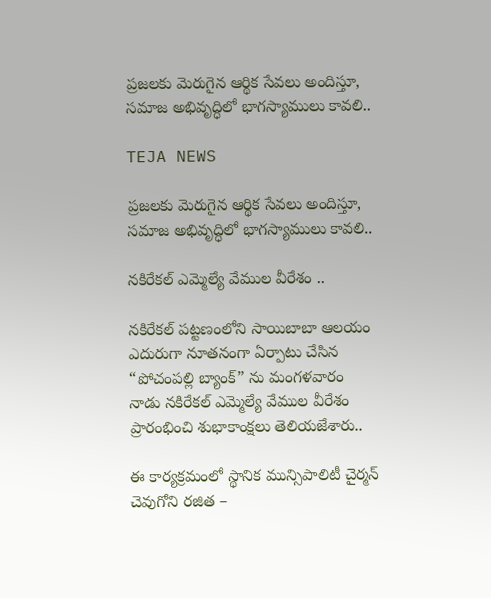ప్రజలకు మెరుగైన ఆర్థిక సేవలు అందిస్తూ, సమాజ అభివృద్ధిలో భాగస్యాములు కావలి..

TEJA NEWS

ప్రజలకు మెరుగైన ఆర్థిక సేవలు అందిస్తూ, సమాజ అభివృద్ధిలో భాగస్యాములు కావలి..

నకిరేకల్ ఎమ్మెల్యే వేముల వీరేశం ..

నకిరేకల్ పట్టణంలోని సాయిబాబా ఆలయం ఎదురుగా నూతనంగా ఏర్పాటు చేసిన “పోచంపల్లి బ్యాంక్” ను మంగళవారం నాడు నకిరేకల్ ఎమ్మెల్యే వేముల వీరేశం ప్రారంభించి శుభాకాంక్షలు తెలియజేశారు..

ఈ కార్యక్రమంలో స్థానిక మున్సిపాలిటీ చైర్మన్ చెవుగోని రజిత –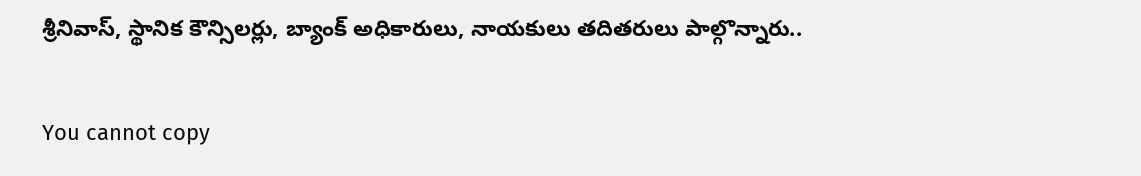శ్రీనివాస్, స్థానిక కౌన్సిలర్లు, బ్యాంక్ అధికారులు, నాయకులు తదితరులు పాల్గొన్నారు..

You cannot copy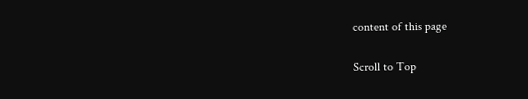content of this page

Scroll to Top